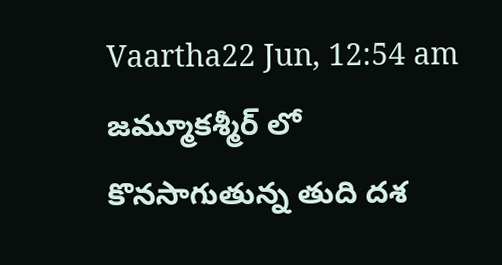Vaartha22 Jun, 12:54 am
జమ్మూకశ్మీర్ లో కొనసాగుతున్న తుది దశ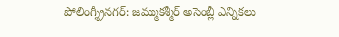పోలింగ్శ్రీనగర్: జమ్ముకశ్మీర్ అసెంబ్లీ ఎన్నికలు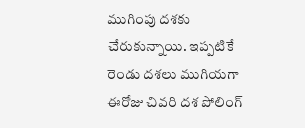ముగింపు దశకు చేరుకున్నాయి. ఇప్పటికే రెండు దశలు ముగియగా ఈరోజు చివరి దశ పోలింగ్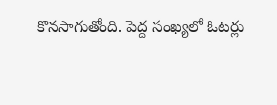కొనసాగుతోంది. పెద్ద సంఖ్యలో ఓటర్లు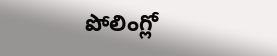పోలింగ్లో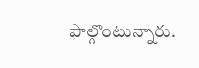పాల్గొంటున్నారు.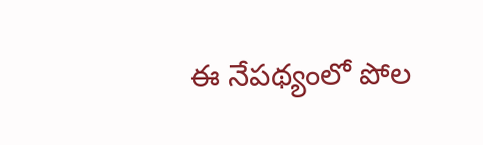ఈ నేపథ్యంలో పోల